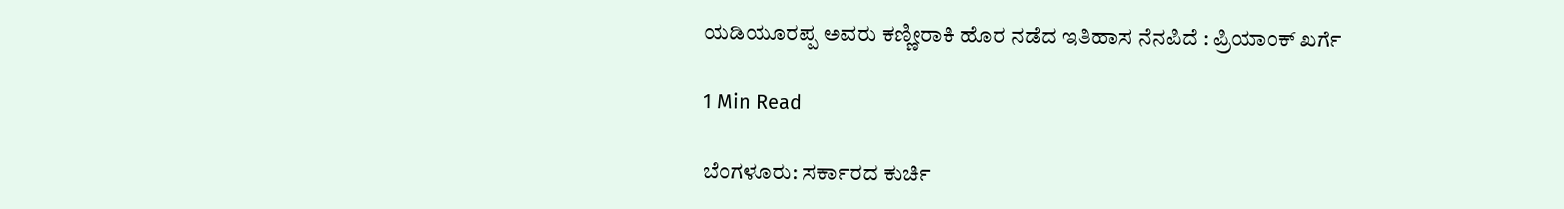ಯಡಿಯೂರಪ್ಪ ಅವರು ಕಣ್ಣೀರಾಕಿ ಹೊರ ನಡೆದ ಇತಿಹಾಸ ನೆನಪಿದೆ : ಪ್ರಿಯಾಂಕ್ ಖರ್ಗೆ

1 Min Read

ಬೆಂಗಳೂರು: ಸರ್ಕಾರದ ಕುರ್ಚಿ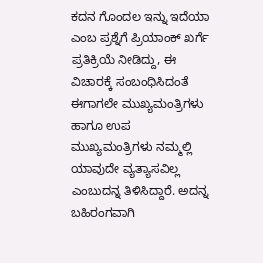ಕದನ ಗೊಂದಲ ಇನ್ನು ಇದೆಯಾ ಎಂಬ ಪ್ರಶ್ನೆಗೆ ಪ್ರಿಯಾಂಕ್ ಖರ್ಗೆ ಪ್ರತಿಕ್ರಿಯೆ ನೀಡಿದ್ದು, ಈ ವಿಚಾರಕ್ಕೆ ಸಂಬಂಧಿಸಿದಂತೆ ಈಗಾಗಲೇ ಮುಖ್ಯಮಂತ್ರಿಗಳು ಹಾಗೂ ಉಪ ಮುಖ್ಯಮಂತ್ರಿಗಳು ನಮ್ಮಲ್ಲಿ ಯಾವುದೇ ವ್ಯತ್ಯಾಸವಿಲ್ಲ ಎಂಬುದನ್ನ ತಿಳಿಸಿದ್ದಾರೆ. ಅದನ್ನ ಬಹಿರಂಗವಾಗಿ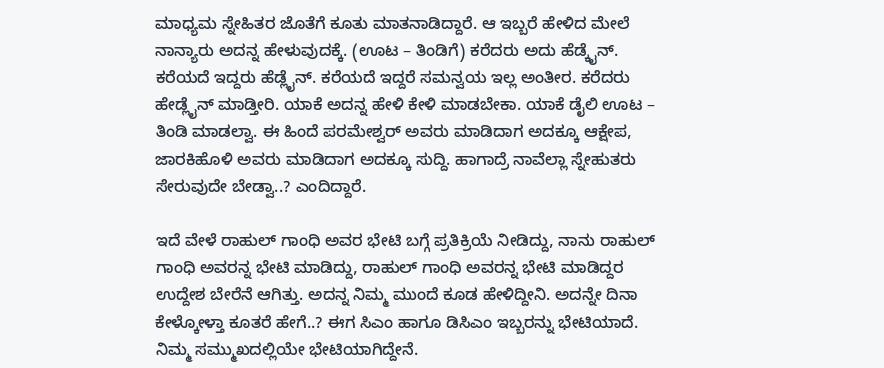ಮಾಧ್ಯಮ ಸ್ನೇಹಿತರ ಜೊತೆಗೆ ಕೂತು ಮಾತನಾಡಿದ್ದಾರೆ. ಆ ಇಬ್ಬರೆ ಹೇಳಿದ ಮೇಲೆ ನಾನ್ಯಾರು ಅದನ್ನ ಹೇಳುವುದಕ್ಕೆ. (ಊಟ – ತಿಂಡಿಗೆ) ಕರೆದರು ಅದು ಹೆಡ್ಕೈನ್. ಕರೆಯದೆ ಇದ್ದರು ಹೆಡ್ಲೈನ್. ಕರೆಯದೆ ಇದ್ದರೆ ಸಮನ್ವಯ ಇಲ್ಲ ಅಂತೀರ. ಕರೆದರು ಹೇಡ್ಲೈನ್ ಮಾಡ್ತೀರಿ. ಯಾಕೆ ಅದನ್ನ ಹೇಳಿ ಕೇಳಿ ಮಾಡಬೇಕಾ. ಯಾಕೆ ಡೈಲಿ ಊಟ – ತಿಂಡಿ ಮಾಡಲ್ವಾ. ಈ ಹಿಂದೆ ಪರಮೇಶ್ವರ್ ಅವರು ಮಾಡಿದಾಗ ಅದಕ್ಕೂ ಆಕ್ಷೇಪ, ಜಾರಕಿಹೊಳಿ ಅವರು ಮಾಡಿದಾಗ ಅದಕ್ಕೂ ಸುದ್ದಿ. ಹಾಗಾದ್ರೆ ನಾವೆಲ್ಲಾ ಸ್ನೇಹುತರು ಸೇರುವುದೇ ಬೇಡ್ವಾ..? ಎಂದಿದ್ದಾರೆ.

ಇದೆ ವೇಳೆ ರಾಹುಲ್ ಗಾಂಧಿ ಅವರ ಭೇಟಿ ಬಗ್ಗೆ ಪ್ರತಿಕ್ರಿಯೆ ನೀಡಿದ್ದು, ನಾನು ರಾಹುಲ್ ಗಾಂಧಿ ಅವರನ್ನ ಭೇಟಿ ಮಾಡಿದ್ದು, ರಾಹುಲ್ ಗಾಂಧಿ ಅವರನ್ನ ಭೇಟಿ ಮಾಡಿದ್ದರ ಉದ್ದೇಶ ಬೇರೆನೆ ಆಗಿತ್ತು. ಅದನ್ನ ನಿಮ್ಮ ಮುಂದೆ ಕೂಡ ಹೇಳಿದ್ದೀನಿ. ಅದನ್ನೇ ದಿನಾ ಕೇಳ್ಕೋಳ್ತಾ ಕೂತರೆ ಹೇಗೆ..? ಈಗ ಸಿಎಂ ಹಾಗೂ ಡಿಸಿಎಂ ಇಬ್ಬರನ್ನು ಭೇಟಿಯಾದೆ. ನಿಮ್ಮ‌ ಸಮ್ಮುಖದಲ್ಲಿಯೇ ಭೇಟಿಯಾಗಿದ್ದೇನೆ.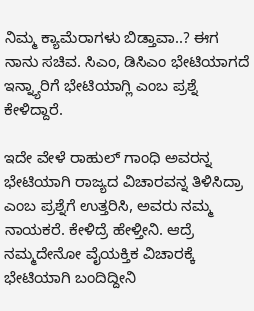ನಿಮ್ಮ ಕ್ಯಾಮೆರಾಗಳು ಬಿಡ್ತಾವಾ..? ಈಗ ನಾನು ಸಚಿವ. ಸಿಎಂ, ಡಿಸಿಎಂ ಭೇಟಿಯಾಗದೆ ಇನ್ನ್ಯಾರಿಗೆ ಭೇಟಿಯಾಗ್ಲಿ ಎಂಬ ಪ್ರಶ್ನೆ ಕೇಳಿದ್ದಾರೆ.

ಇದೇ ವೇಳೆ ರಾಹುಲ್ ಗಾಂಧಿ ಅವರನ್ನ ಭೇಟಿಯಾಗಿ ರಾಜ್ಯದ ವಿಚಾರವನ್ನ ತಿಳಿಸಿದ್ರಾ ಎಂಬ ಪ್ರಶ್ನೆಗೆ ಉತ್ತರಿಸಿ, ಅವರು ನಮ್ಮ ನಾಯಕರೆ. ಕೇಳಿದ್ರೆ ಹೇಳ್ತೀನಿ. ಆದ್ರೆ ನಮ್ಮದೇನೋ ವೈಯಕ್ತಿಕ ವಿಚಾರಕ್ಕೆ ಭೇಟಿಯಾಗಿ ಬಂದಿದ್ದೀನಿ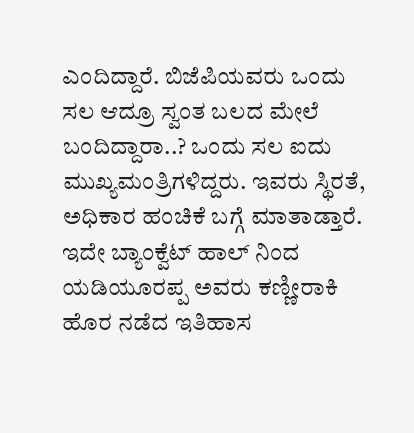ಎಂದಿದ್ದಾರೆ. ಬಿಜೆಪಿಯವರು ಒಂದು ಸಲ ಆದ್ರೂ ಸ್ವಂತ ಬಲದ ಮೇಲೆ ಬಂದಿದ್ದಾರಾ..? ಒಂದು ಸಲ ಐದು ಮುಖ್ಯಮಂತ್ರಿಗಳಿದ್ದರು. ಇವರು ಸ್ಥಿರತೆ, ಅಧಿಕಾರ ಹಂಚಿಕೆ ಬಗ್ಗೆ ಮಾತಾಡ್ತಾರೆ. ಇದೇ ಬ್ಯಾಂಕ್ವೆಟ್ ಹಾಲ್ ನಿಂದ ಯಡಿಯೂರಪ್ಪ ಅವರು ಕಣ್ಣೀರಾಕಿ ಹೊರ ನಡೆದ ಇತಿಹಾಸ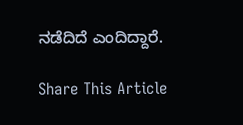ನಡೆದಿದೆ ಎಂದಿದ್ದಾರೆ.

Share This Article